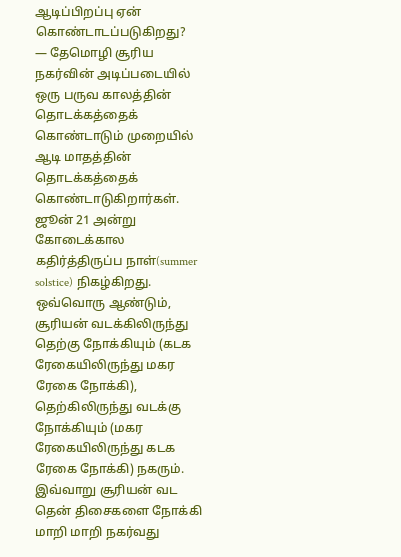ஆடிப்பிறப்பு ஏன் கொண்டாடப்படுகிறது?
— தேமொழி சூரிய நகர்வின் அடிப்படையில் ஒரு பருவ காலத்தின் தொடக்கத்தைக் கொண்டாடும் முறையில் ஆடி மாதத்தின் தொடக்கத்தைக் கொண்டாடுகிறார்கள். ஜூன் 21 அன்று கோடைக்கால கதிர்த்திருப்ப நாள்(summer solstice) நிகழ்கிறது.
ஒவ்வொரு ஆண்டும், சூரியன் வடக்கிலிருந்து தெற்கு நோக்கியும் (கடக ரேகையிலிருந்து மகர ரேகை நோக்கி), தெற்கிலிருந்து வடக்கு நோக்கியும் (மகர ரேகையிலிருந்து கடக ரேகை நோக்கி) நகரும். இவ்வாறு சூரியன் வட தென் திசைகளை நோக்கி மாறி மாறி நகர்வது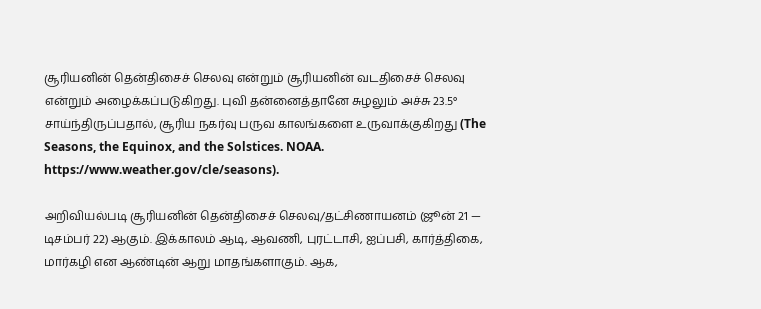சூரியனின் தென்திசைச் செலவு என்றும் சூரியனின் வடதிசைச் செலவு என்றும் அழைக்கப்படுகிறது. புவி தன்னைத்தானே சுழலும் அச்சு 23.5° சாய்ந்திருப்பதால், சூரிய நகர்வு பருவ காலங்களை உருவாக்குகிறது (The Seasons, the Equinox, and the Solstices. NOAA.
https://www.weather.gov/cle/seasons).

அறிவியல்படி சூரியனின் தென்திசைச் செலவு/தட்சிணாயனம் (ஜூன் 21 — டிசம்பர் 22) ஆகும். இக்காலம் ஆடி, ஆவணி, புரட்டாசி, ஐப்பசி, கார்த்திகை, மார்கழி என ஆண்டின் ஆறு மாதங்களாகும். ஆக,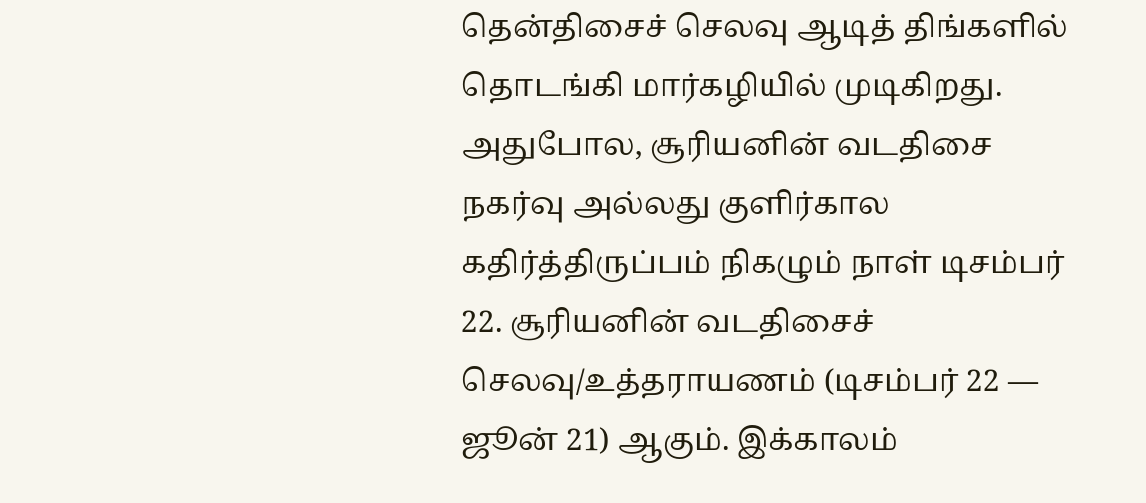தென்திசைச் செலவு ஆடித் திங்களில் தொடங்கி மார்கழியில் முடிகிறது.
அதுபோல, சூரியனின் வடதிசை நகர்வு அல்லது குளிர்கால கதிர்த்திருப்பம் நிகழும் நாள் டிசம்பர் 22. சூரியனின் வடதிசைச் செலவு/உத்தராயணம் (டிசம்பர் 22 — ஜூன் 21) ஆகும். இக்காலம்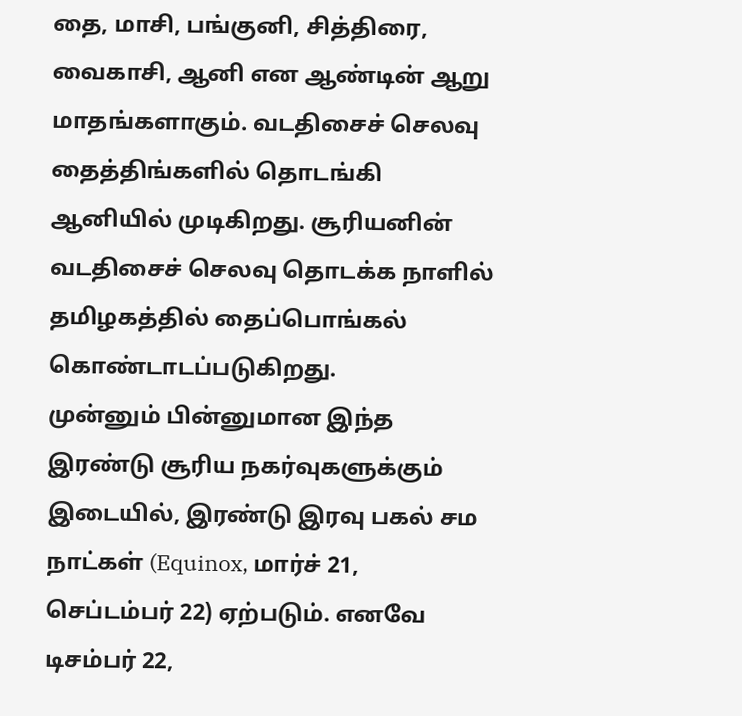தை, மாசி, பங்குனி, சித்திரை, வைகாசி, ஆனி என ஆண்டின் ஆறு மாதங்களாகும். வடதிசைச் செலவு தைத்திங்களில் தொடங்கி ஆனியில் முடிகிறது. சூரியனின் வடதிசைச் செலவு தொடக்க நாளில் தமிழகத்தில் தைப்பொங்கல் கொண்டாடப்படுகிறது.
முன்னும் பின்னுமான இந்த இரண்டு சூரிய நகர்வுகளுக்கும் இடையில், இரண்டு இரவு பகல் சம நாட்கள் (Equinox, மார்ச் 21, செப்டம்பர் 22) ஏற்படும். எனவே டிசம்பர் 22,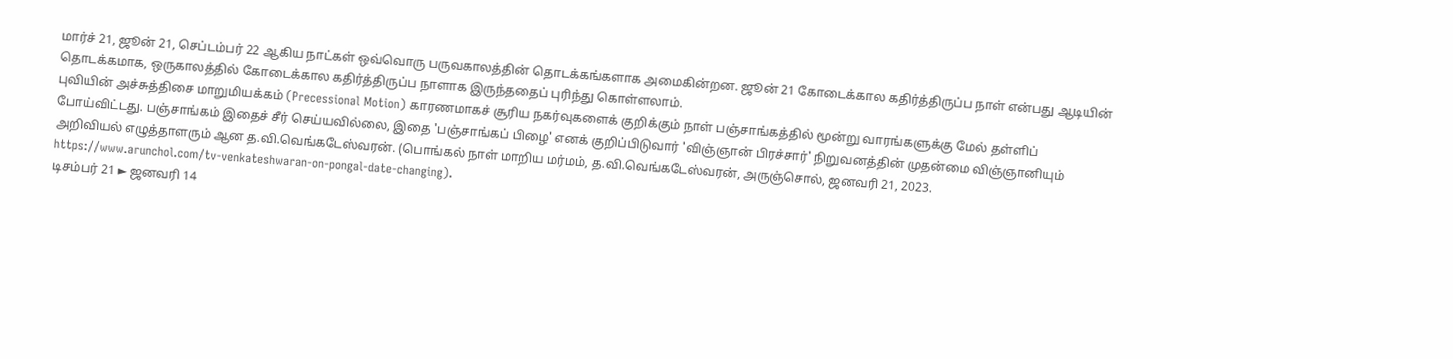மார்ச் 21, ஜூன் 21, செப்டம்பர் 22 ஆகிய நாட்கள் ஒவ்வொரு பருவகாலத்தின் தொடக்கங்களாக அமைகின்றன. ஜூன் 21 கோடைக்கால கதிர்த்திருப்ப நாள் என்பது ஆடியின் தொடக்கமாக, ஒருகாலத்தில் கோடைக்கால கதிர்த்திருப்ப நாளாக இருந்ததைப் புரிந்து கொள்ளலாம்.
புவியின் அச்சுத்திசை மாறுமியக்கம் (Precessional Motion) காரணமாகச் சூரிய நகர்வுகளைக் குறிக்கும் நாள் பஞ்சாங்கத்தில் மூன்று வாரங்களுக்கு மேல் தள்ளிப் போய்விட்டது. பஞ்சாங்கம் இதைச் சீர் செய்யவில்லை, இதை 'பஞ்சாங்கப் பிழை' எனக் குறிப்பிடுவார் 'விஞ்ஞான் பிரச்சார்' நிறுவனத்தின் முதன்மை விஞ்ஞானியும் அறிவியல் எழுத்தாளரும் ஆன த.வி.வெங்கடேஸ்வரன். (பொங்கல் நாள் மாறிய மர்மம், த.வி.வெங்கடேஸ்வரன், அருஞ்சொல், ஜனவரி 21, 2023.
https://www.arunchol.com/tv-venkateshwaran-on-pongal-date-changing).
டிசம்பர் 21 ► ஜனவரி 14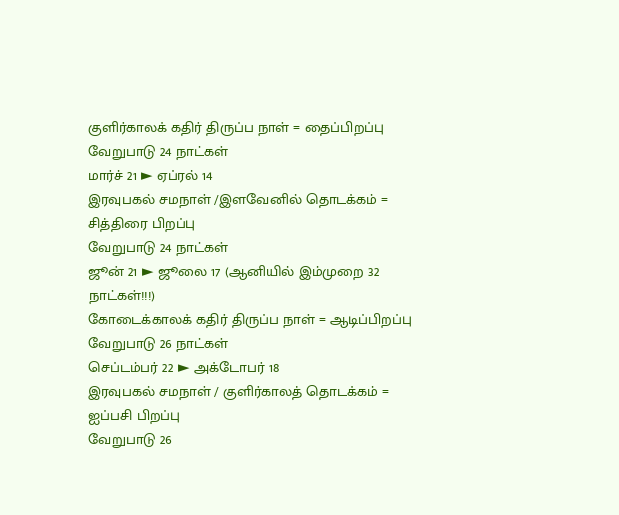குளிர்காலக் கதிர் திருப்ப நாள் = தைப்பிறப்பு
வேறுபாடு 24 நாட்கள்
மார்ச் 21 ► ஏப்ரல் 14
இரவுபகல் சமநாள் /இளவேனில் தொடக்கம் = சித்திரை பிறப்பு
வேறுபாடு 24 நாட்கள்
ஜூன் 21 ► ஜூலை 17 (ஆனியில் இம்முறை 32 நாட்கள்!!!)
கோடைக்காலக் கதிர் திருப்ப நாள் = ஆடிப்பிறப்பு
வேறுபாடு 26 நாட்கள்
செப்டம்பர் 22 ► அக்டோபர் 18
இரவுபகல் சமநாள் / குளிர்காலத் தொடக்கம் = ஐப்பசி பிறப்பு
வேறுபாடு 26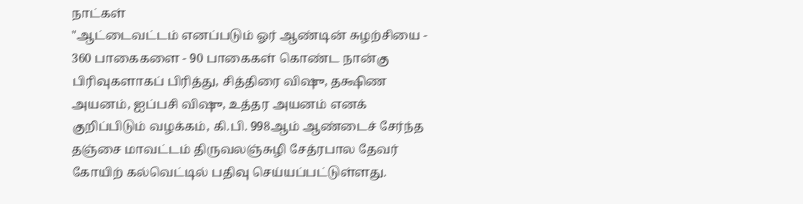நாட்கள்
"ஆட்டைவட்டம் எனப்படும் ஓர் ஆண்டின் சுழற்சியை - 360 பாகைகளை - 90 பாகைகள் கொண்ட நான்கு பிரிவுகளாகப் பிரித்து, சித்திரை விஷு, தக்ஷிண அயனம், ஐப்பசி விஷு, உத்தர அயனம் எனக் குறிப்பிடும் வழக்கம், கி.பி. 998ஆம் ஆண்டைச் சேர்ந்த தஞ்சை மாவட்டம் திருவலஞ்சுழி சேத்ரபால தேவர் கோயிற் கல்வெட்டில் பதிவு செய்யப்பட்டுள்ளது.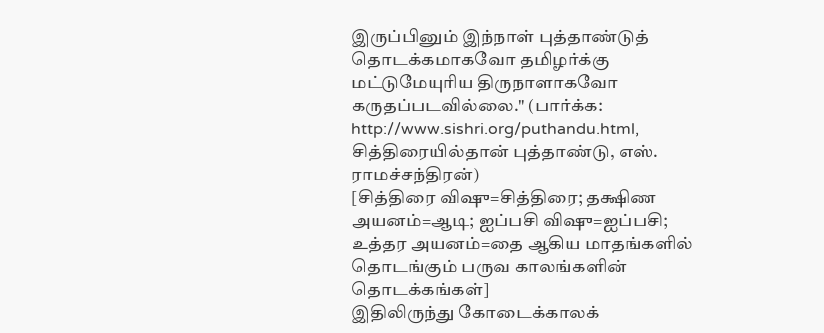இருப்பினும் இந்நாள் புத்தாண்டுத் தொடக்கமாகவோ தமிழர்க்கு மட்டுமேயுரிய திருநாளாகவோ கருதப்படவில்லை." (பார்க்க:
http://www.sishri.org/puthandu.html, சித்திரையில்தான் புத்தாண்டு, எஸ். ராமச்சந்திரன்)
[சித்திரை விஷு=சித்திரை; தக்ஷிண அயனம்=ஆடி; ஐப்பசி விஷு=ஐப்பசி; உத்தர அயனம்=தை ஆகிய மாதங்களில் தொடங்கும் பருவ காலங்களின் தொடக்கங்கள்]
இதிலிருந்து கோடைக்காலக்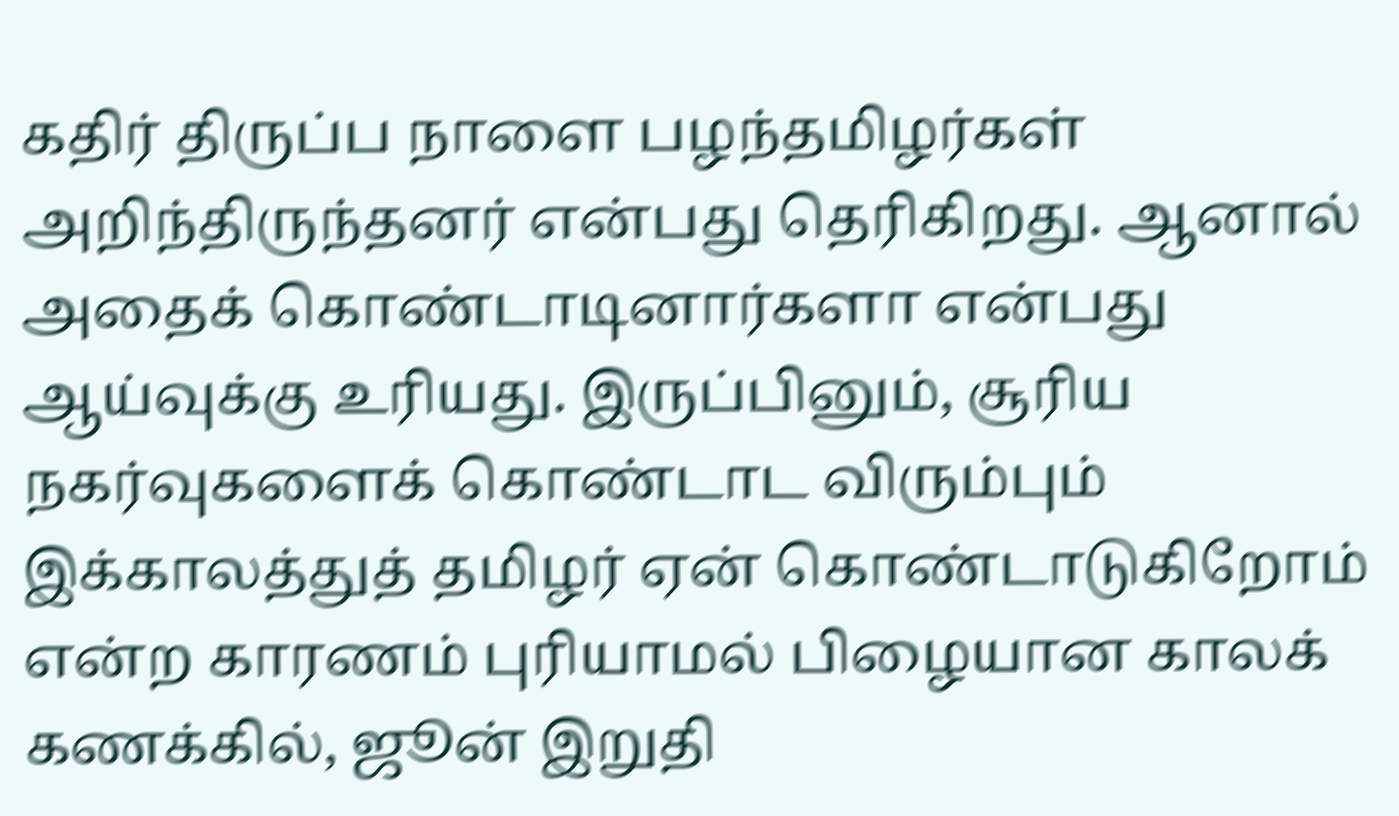கதிர் திருப்ப நாளை பழந்தமிழர்கள் அறிந்திருந்தனர் என்பது தெரிகிறது. ஆனால் அதைக் கொண்டாடினார்களா என்பது ஆய்வுக்கு உரியது. இருப்பினும், சூரிய நகர்வுகளைக் கொண்டாட விரும்பும் இக்காலத்துத் தமிழர் ஏன் கொண்டாடுகிறோம் என்ற காரணம் புரியாமல் பிழையான காலக் கணக்கில், ஜூன் இறுதி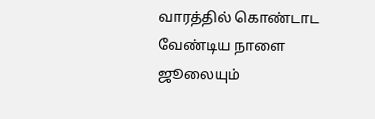வாரத்தில் கொண்டாட வேண்டிய நாளை ஜூலையும்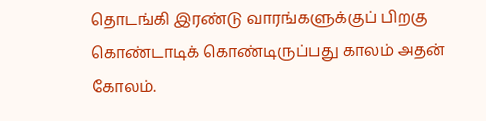தொடங்கி இரண்டு வாரங்களுக்குப் பிறகு கொண்டாடிக் கொண்டிருப்பது காலம் அதன் கோலம்.